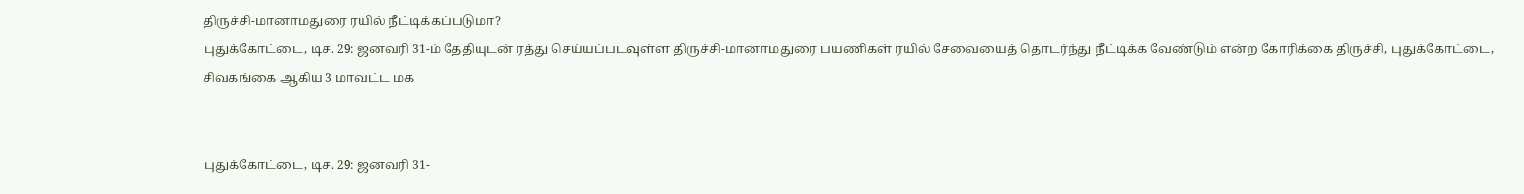திருச்சி-மானாமதுரை ரயில் நீட்டிக்கப்படுமா?
புதுக்கோட்டை, டிச. 29: ஜனவரி 31-ம் தேதியுடன் ரத்து செய்யப்படவுள்ள திருச்சி-மானாமதுரை பயணிகள் ரயில் சேவையைத் தொடர்ந்து நீட்டிக்க வேண்டும் என்ற கோரிக்கை திருச்சி, புதுக்கோட்டை, சிவகங்கை ஆகிய 3 மாவட்ட மக


புதுக்கோட்டை, டிச. 29: ஜனவரி 31-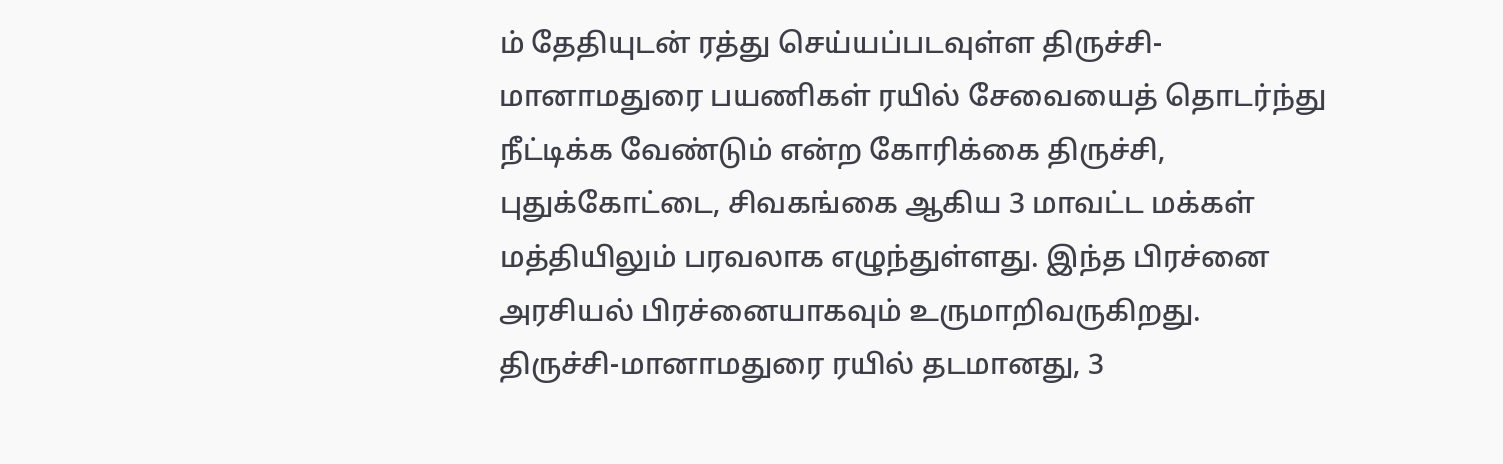ம் தேதியுடன் ரத்து செய்யப்படவுள்ள திருச்சி-மானாமதுரை பயணிகள் ரயில் சேவையைத் தொடர்ந்து நீட்டிக்க வேண்டும் என்ற கோரிக்கை திருச்சி, புதுக்கோட்டை, சிவகங்கை ஆகிய 3 மாவட்ட மக்கள் மத்தியிலும் பரவலாக எழுந்துள்ளது. இந்த பிரச்னை அரசியல் பிரச்னையாகவும் உருமாறிவருகிறது.
திருச்சி-மானாமதுரை ரயில் தடமானது, 3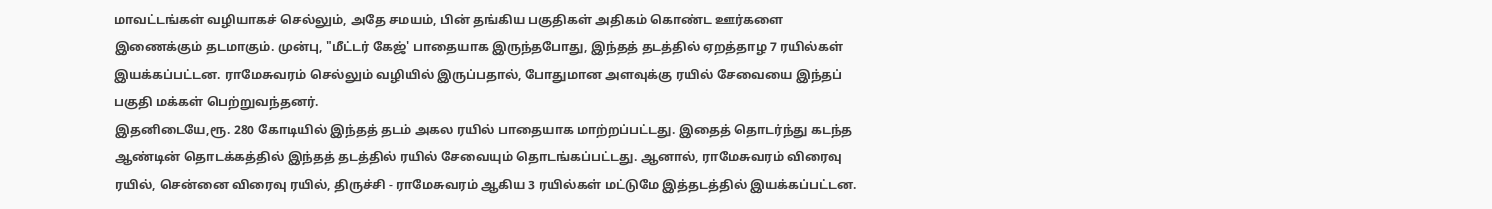மாவட்டங்கள் வழியாகச் செல்லும், அதே சமயம், பின் தங்கிய பகுதிகள் அதிகம் கொண்ட ஊர்களை இணைக்கும் தடமாகும். முன்பு, "மீட்டர் கேஜ்' பாதையாக இருந்தபோது, இந்தத் தடத்தில் ஏறத்தாழ 7 ரயில்கள் இயக்கப்பட்டன. ராமேசுவரம் செல்லும் வழியில் இருப்பதால், போதுமான அளவுக்கு ரயில் சேவையை இந்தப் பகுதி மக்கள் பெற்றுவந்தனர்.
இதனிடையே,ரூ. 280 கோடியில் இந்தத் தடம் அகல ரயில் பாதையாக மாற்றப்பட்டது. இதைத் தொடர்ந்து கடந்த ஆண்டின் தொடக்கத்தில் இந்தத் தடத்தில் ரயில் சேவையும் தொடங்கப்பட்டது. ஆனால், ராமேசுவரம் விரைவு ரயில், சென்னை விரைவு ரயில், திருச்சி - ராமேசுவரம் ஆகிய 3 ரயில்கள் மட்டுமே இத்தடத்தில் இயக்கப்பட்டன.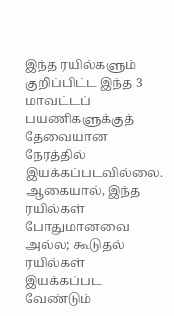இந்த ரயில்களும் குறிப்பிட்ட இந்த 3 மாவட்டப் பயணிகளுக்குத் தேவையான நேரத்தில் இயக்கப்படவில்லை. ஆகையால், இந்த ரயில்கள் போதுமானவை அல்ல; கூடுதல் ரயில்கள் இயக்கப்பட வேண்டும்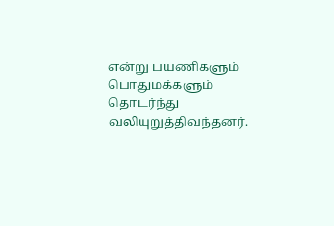என்று பயணிகளும் பொதுமக்களும் தொடர்ந்து வலியுறுத்திவந்தனர்.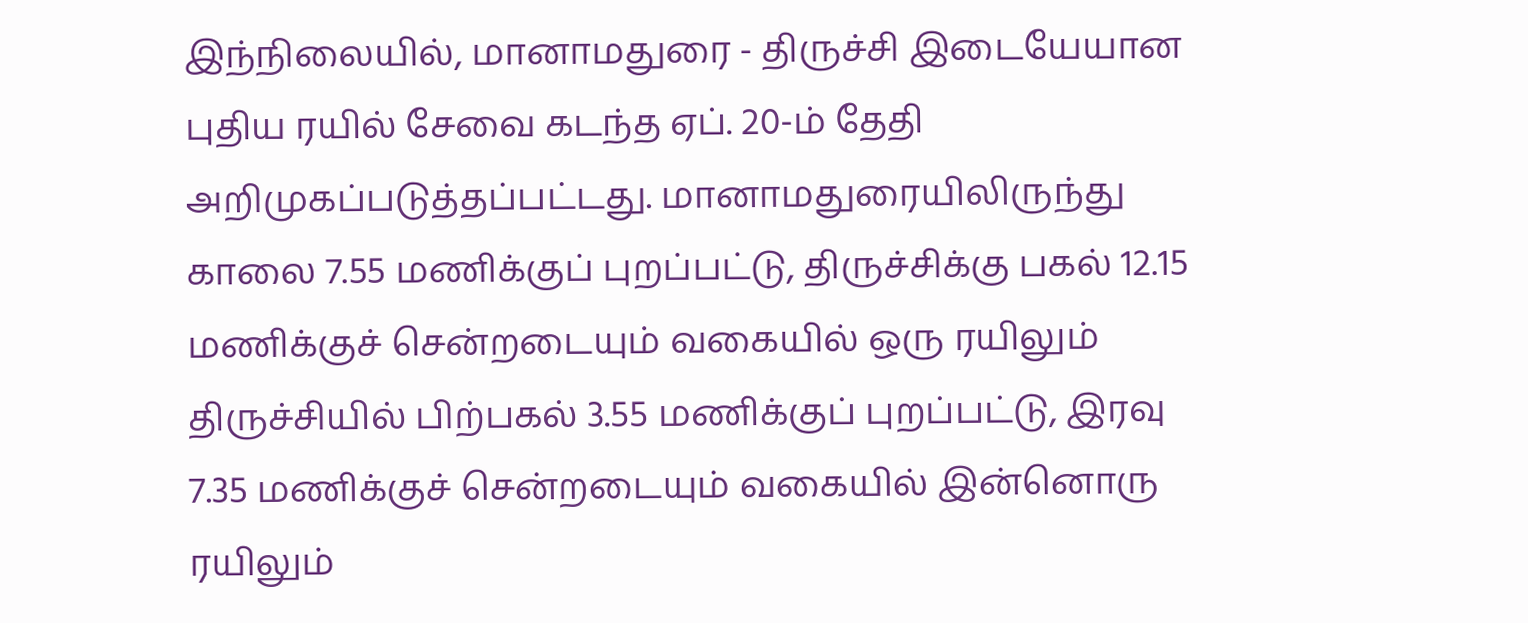இந்நிலையில், மானாமதுரை - திருச்சி இடையேயான புதிய ரயில் சேவை கடந்த ஏப். 20-ம் தேதி அறிமுகப்படுத்தப்பட்டது. மானாமதுரையிலிருந்து காலை 7.55 மணிக்குப் புறப்பட்டு, திருச்சிக்கு பகல் 12.15 மணிக்குச் சென்றடையும் வகையில் ஒரு ரயிலும் திருச்சியில் பிற்பகல் 3.55 மணிக்குப் புறப்பட்டு, இரவு 7.35 மணிக்குச் சென்றடையும் வகையில் இன்னொரு ரயிலும்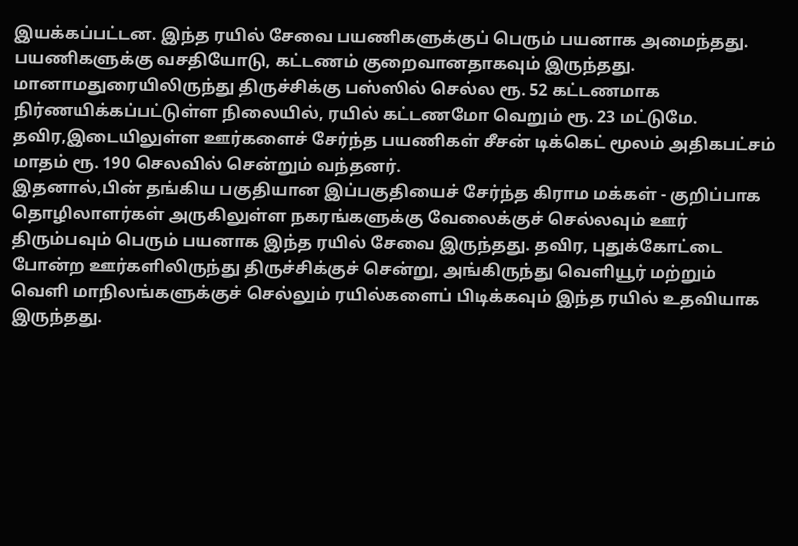இயக்கப்பட்டன. இந்த ரயில் சேவை பயணிகளுக்குப் பெரும் பயனாக அமைந்தது. பயணிகளுக்கு வசதியோடு, கட்டணம் குறைவானதாகவும் இருந்தது. மானாமதுரையிலிருந்து திருச்சிக்கு பஸ்ஸில் செல்ல ரூ. 52 கட்டணமாக நிர்ணயிக்கப்பட்டுள்ள நிலையில், ரயில் கட்டணமோ வெறும் ரூ. 23 மட்டுமே. தவிர,இடையிலுள்ள ஊர்களைச் சேர்ந்த பயணிகள் சீசன் டிக்கெட் மூலம் அதிகபட்சம் மாதம் ரூ. 190 செலவில் சென்றும் வந்தனர்.
இதனால்,பின் தங்கிய பகுதியான இப்பகுதியைச் சேர்ந்த கிராம மக்கள் - குறிப்பாக தொழிலாளர்கள் அருகிலுள்ள நகரங்களுக்கு வேலைக்குச் செல்லவும் ஊர் திரும்பவும் பெரும் பயனாக இந்த ரயில் சேவை இருந்தது. தவிர, புதுக்கோட்டை போன்ற ஊர்களிலிருந்து திருச்சிக்குச் சென்று, அங்கிருந்து வெளியூர் மற்றும் வெளி மாநிலங்களுக்குச் செல்லும் ரயில்களைப் பிடிக்கவும் இந்த ரயில் உதவியாக இருந்தது.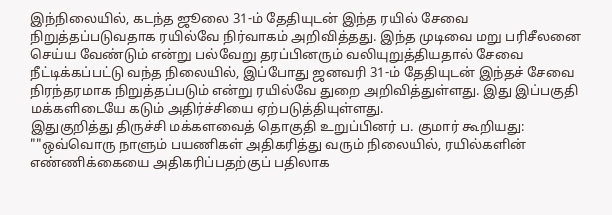இந்நிலையில், கடந்த ஜூலை 31-ம் தேதியுடன் இந்த ரயில் சேவை நிறுத்தப்படுவதாக ரயில்வே நிர்வாகம் அறிவித்தது. இந்த முடிவை மறு பரிசீலனை செய்ய வேண்டும் என்று பல்வேறு தரப்பினரும் வலியுறுத்தியதால் சேவை நீட்டிக்கப்பட்டு வந்த நிலையில், இப்போது ஜனவரி 31-ம் தேதியுடன் இந்தச் சேவை நிரந்தரமாக நிறுத்தப்படும் என்று ரயில்வே துறை அறிவித்துள்ளது. இது இப்பகுதி மக்களிடையே கடும் அதிர்ச்சியை ஏற்படுத்தியுள்ளது.
இதுகுறித்து திருச்சி மக்களவைத் தொகுதி உறுப்பினர் ப. குமார் கூறியது: ""ஒவ்வொரு நாளும் பயணிகள் அதிகரித்து வரும் நிலையில், ரயில்களின் எண்ணிக்கையை அதிகரிப்பதற்குப் பதிலாக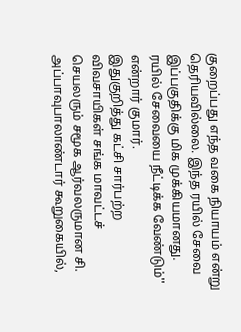குறைப்பது எந்த வகை நியாயம் என்று தெரியவில்லை. இந்த ரயில் சேவை இப்பகுதிக்கு மிக முக்கியமானது. ரயில் சேவையை நீட்டிக்க வேண்டும்'' என்றார் குமார்.
இதுகுறித்து கட்சி சார்பற்ற விவசாயிகள் சங்க மாவட்டச் செயலரும் சமூக ஆர்வலருமான சி. அப்பாவுபாலாண்டார் கூறுகையில்,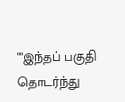""இந்தப் பகுதி தொடர்ந்து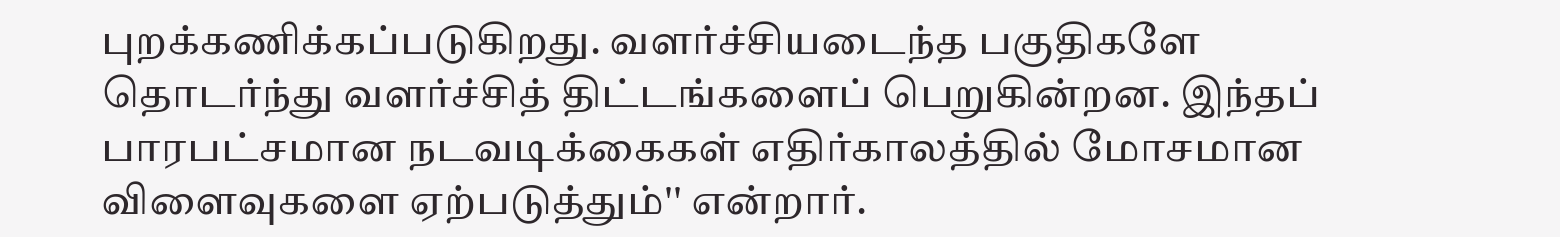புறக்கணிக்கப்படுகிறது. வளர்ச்சியடைந்த பகுதிகளே தொடர்ந்து வளர்ச்சித் திட்டங்களைப் பெறுகின்றன. இந்தப் பாரபட்சமான நடவடிக்கைகள் எதிர்காலத்தில் மோசமான விளைவுகளை ஏற்படுத்தும்'' என்றார்.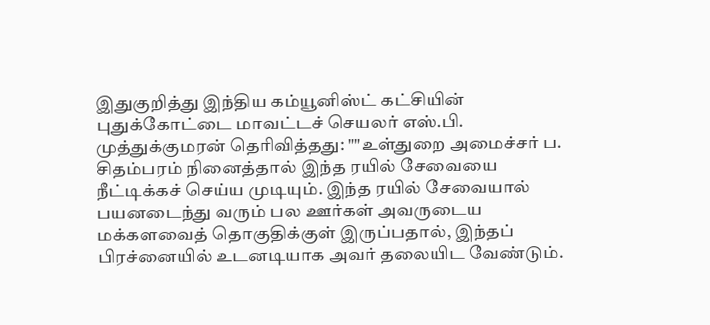இதுகுறித்து இந்திய கம்யூனிஸ்ட் கட்சியின் புதுக்கோட்டை மாவட்டச் செயலர் எஸ்.பி. முத்துக்குமரன் தெரிவித்தது: ""உள்துறை அமைச்சர் ப. சிதம்பரம் நினைத்தால் இந்த ரயில் சேவையை நீட்டிக்கச் செய்ய முடியும். இந்த ரயில் சேவையால் பயனடைந்து வரும் பல ஊர்கள் அவருடைய மக்களவைத் தொகுதிக்குள் இருப்பதால், இந்தப் பிரச்னையில் உடனடியாக அவர் தலையிட வேண்டும்.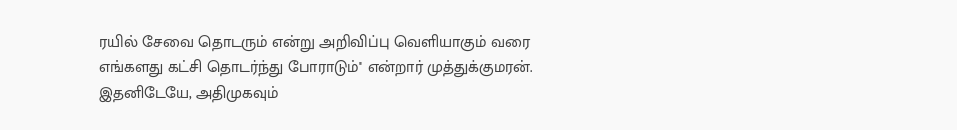ரயில் சேவை தொடரும் என்று அறிவிப்பு வெளியாகும் வரை எங்களது கட்சி தொடர்ந்து போராடும்'' என்றார் முத்துக்குமரன்.
இதனிடேயே, அதிமுகவும்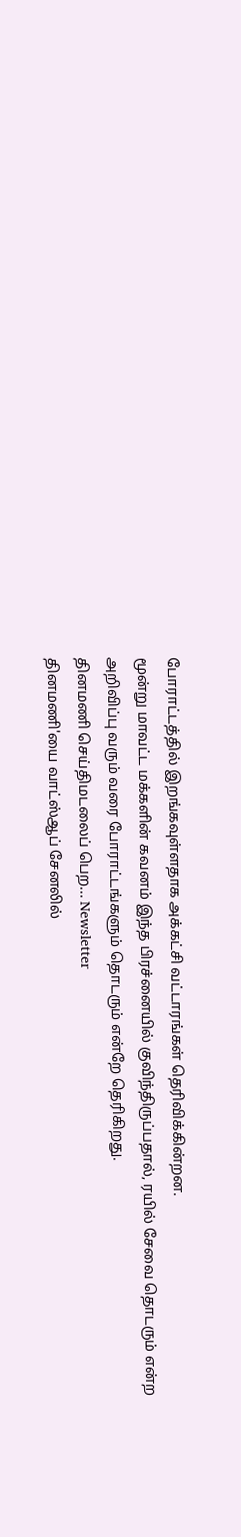போராட்டத்தில் இறங்கவுள்ளதாக அக்கட்சி வட்டாரங்கள் தெரிவிக்கின்றன.
மூன்று மாவட்ட மக்களின் கவனம் இந்த பிரச்னையில் குவிந்திருப்பதால், ரயில் சேவை தொடரும் என்ற அறிவிப்பு வரும் வரை போராட்டங்களும் தொடரும் என்றே தெரிகிறது.
தினமணி செய்திமடலைப் பெற... Newsletter
தினமணி'யை வாட்ஸ்ஆப் சேனலில்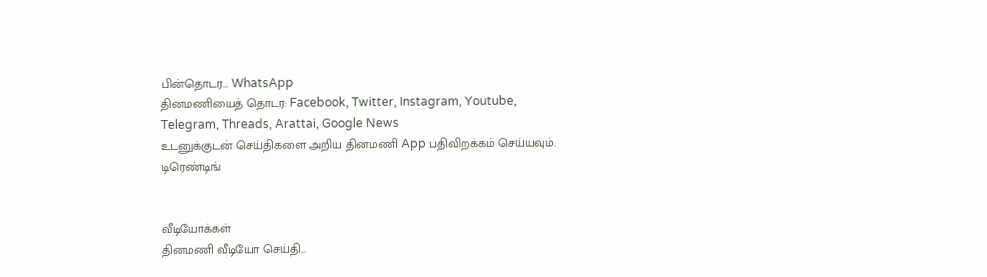பின்தொடர... WhatsApp
தினமணியைத் தொடர: Facebook, Twitter, Instagram, Youtube, Telegram, Threads, Arattai, Google News
உடனுக்குடன் செய்திகளை அறிய தினமணி App பதிவிறக்கம் செய்யவும்.
டிரெண்டிங்


வீடியோக்கள்
தினமணி வீடியோ செய்தி...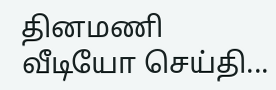தினமணி வீடியோ செய்தி...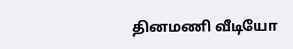தினமணி வீடியோ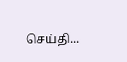செய்தி...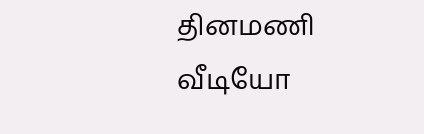தினமணி வீடியோ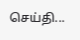செய்தி...